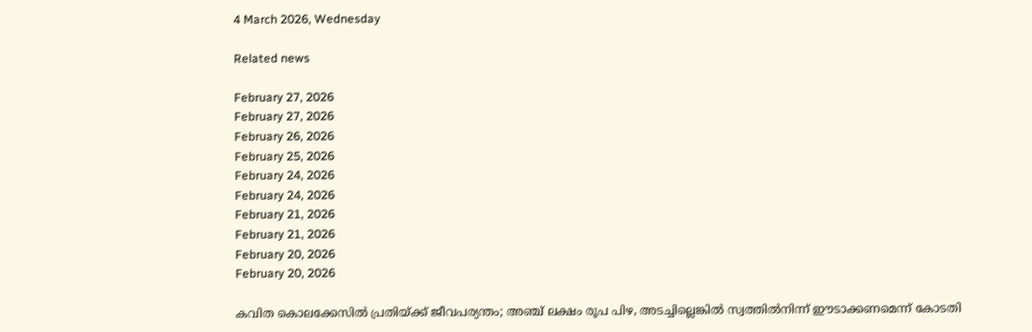4 March 2026, Wednesday

Related news

February 27, 2026
February 27, 2026
February 26, 2026
February 25, 2026
February 24, 2026
February 24, 2026
February 21, 2026
February 21, 2026
February 20, 2026
February 20, 2026

കവിത കൊലക്കേസില്‍ പ്രതിയ്ക്ക് ജീവപര്യന്തം; അഞ്ച് ലക്ഷം രൂപ പിഴ, അടച്ചില്ലെങ്കില്‍ സ്വത്തില്‍നിന്ന് ഈടാക്കണമെന്ന് കോടതി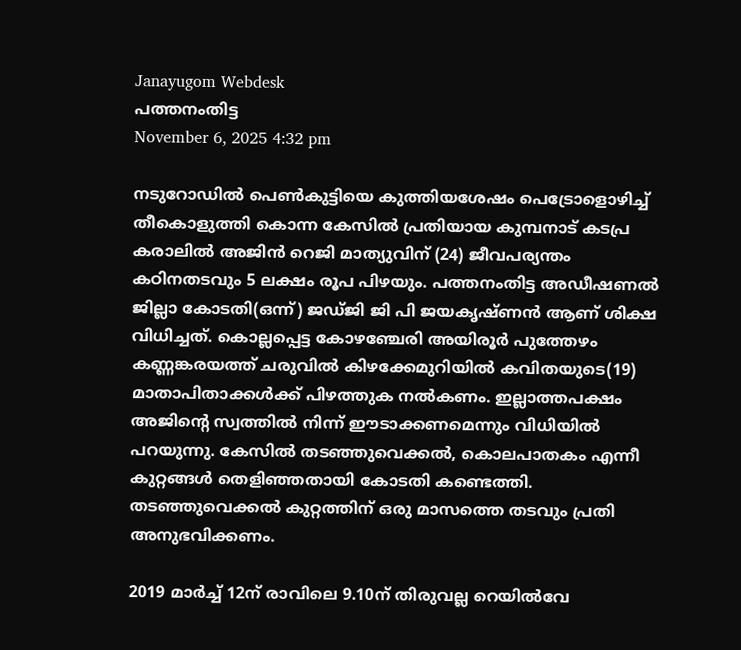Janayugom Webdesk
പത്തനംതിട്ട
November 6, 2025 4:32 pm

നടുറോഡിൽ പെൺകുട്ടിയെ കുത്തിയശേഷം പെട്രോളൊഴിച്ച് തീകൊളുത്തി കൊന്ന കേസിൽ പ്രതിയായ കുമ്പനാട് കടപ്ര കരാലിൽ അജിൻ റെജി മാത്യുവിന് (24) ജീവപര്യന്തം കഠിനതടവും 5 ലക്ഷം രൂപ പിഴയും. പത്തനംതിട്ട അഡീഷണൽ ജില്ലാ കോടതി(ഒന്ന്) ജഡ്ജി ജി പി ജയകൃഷ്ണൻ ആണ് ശിക്ഷ വിധിച്ചത്. കൊല്ലപ്പെട്ട കോഴഞ്ചേരി അയിരൂർ പുത്തേഴം കണ്ണങ്കരയത്ത് ചരുവിൽ കിഴക്കേമുറിയിൽ കവിതയുടെ(19) മാതാപിതാക്കൾക്ക് പിഴത്തുക നൽകണം. ഇല്ലാത്തപക്ഷം അജിൻ്റെ സ്വത്തിൽ നിന്ന് ഈടാക്കണമെന്നും വിധിയിൽ പറയുന്നു. കേസിൽ തടഞ്ഞുവെക്കൽ, കൊലപാതകം എന്നീ കുറ്റങ്ങൾ തെളിഞ്ഞതായി കോടതി കണ്ടെത്തി. തടഞ്ഞുവെക്കൽ കുറ്റത്തിന് ഒരു മാസത്തെ തടവും പ്രതി അനുഭവിക്കണം.

2019 മാർച്ച് 12ന് രാവിലെ 9.10ന് തിരുവല്ല റെയിൽവേ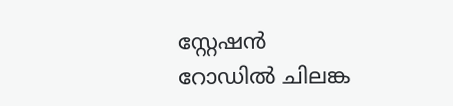സ്റ്റേഷൻ റോഡിൽ ചിലങ്ക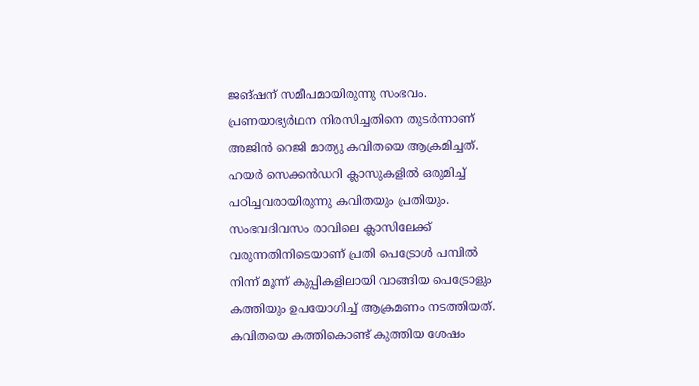ജങ്ഷന് സമീപമായിരുന്നു സംഭവം. പ്രണയാഭ്യർഥന നിരസിച്ചതിനെ തുടർന്നാണ് അജിൻ റെജി മാത്യു കവിതയെ ആക്രമിച്ചത്. ഹയർ സെക്കൻഡറി ക്ലാസുകളിൽ ഒരുമിച്ച് പഠിച്ചവരായിരുന്നു കവിതയും പ്രതിയും. സംഭവദിവസം രാവിലെ ക്ലാസിലേക്ക് വരുന്നതിനിടെയാണ് പ്രതി പെട്രോൾ പമ്പിൽ നിന്ന് മൂന്ന് കുപ്പികളിലായി വാങ്ങിയ പെട്രോളും കത്തിയും ഉപയോഗിച്ച് ആക്രമണം നടത്തിയത്. കവിതയെ കത്തികൊണ്ട് കുത്തിയ ശേഷം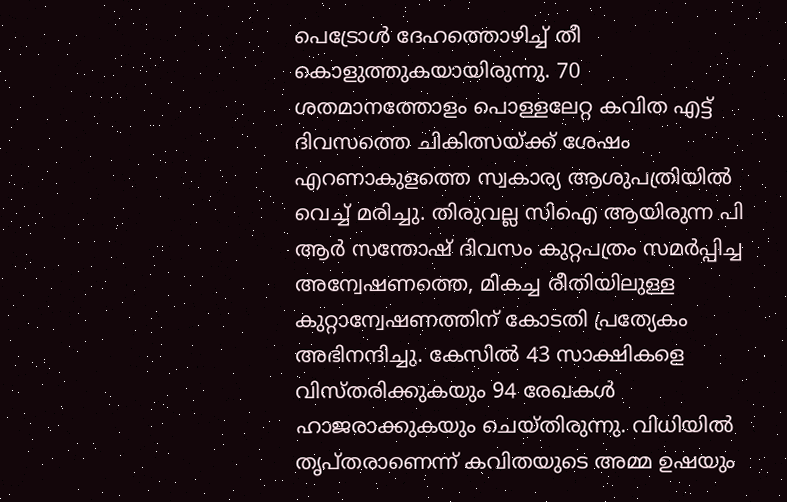പെട്രോൾ ദേഹത്തൊഴിച്ച് തീ കൊളുത്തുകയായിരുന്നു. 70 ശതമാനത്തോളം പൊള്ളലേറ്റ കവിത എട്ട് ദിവസത്തെ ചികിത്സയ്ക്ക് ശേഷം എറണാകുളത്തെ സ്വകാര്യ ആശുപത്രിയിൽ വെച്ച് മരിച്ചു. തിരുവല്ല സിഐ ആയിരുന്ന പി ആർ സന്തോഷ് ദിവസം കുറ്റപത്രം സമർപ്പിച്ച അന്വേഷണത്തെ, മികച്ച രീതിയിലുള്ള കുറ്റാന്വേഷണത്തിന് കോടതി പ്രത്യേകം അഭിനന്ദിച്ചു. കേസിൽ 43 സാക്ഷികളെ വിസ്തരിക്കുകയും 94 രേഖകൾ ഹാജരാക്കുകയും ചെയ്തിരുന്നു. വിധിയിൽ തൃപ്തരാണെന്ന് കവിതയുടെ അമ്മ ഉഷയും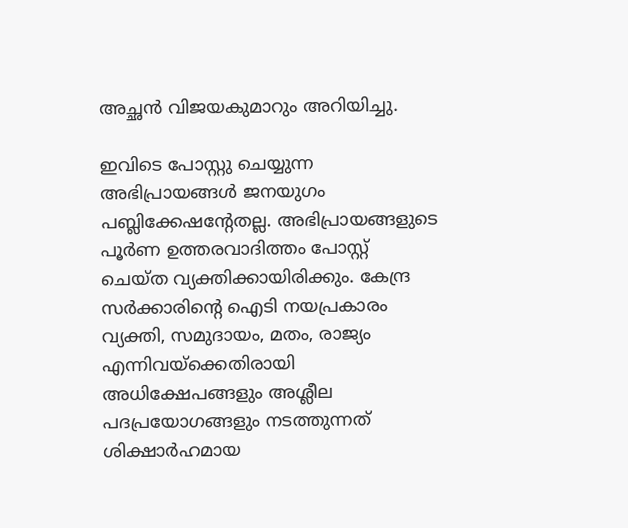അച്ഛൻ വിജയകുമാറും അറിയിച്ചു.

ഇവിടെ പോസ്റ്റു ചെയ്യുന്ന അഭിപ്രായങ്ങള്‍ ജനയുഗം പബ്ലിക്കേഷന്റേതല്ല. അഭിപ്രായങ്ങളുടെ പൂര്‍ണ ഉത്തരവാദിത്തം പോസ്റ്റ് ചെയ്ത വ്യക്തിക്കായിരിക്കും. കേന്ദ്ര സര്‍ക്കാരിന്റെ ഐടി നയപ്രകാരം വ്യക്തി, സമുദായം, മതം, രാജ്യം എന്നിവയ്‌ക്കെതിരായി അധിക്ഷേപങ്ങളും അശ്ലീല പദപ്രയോഗങ്ങളും നടത്തുന്നത് ശിക്ഷാര്‍ഹമായ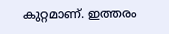കുറ്റമാണ്. ഇത്തരം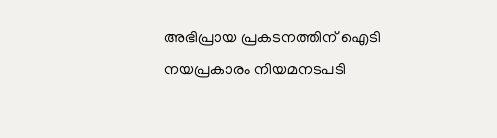അഭിപ്രായ പ്രകടനത്തിന് ഐടി നയപ്രകാരം നിയമനടപടി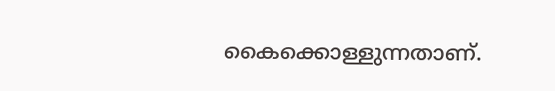കൈക്കൊള്ളുന്നതാണ്.